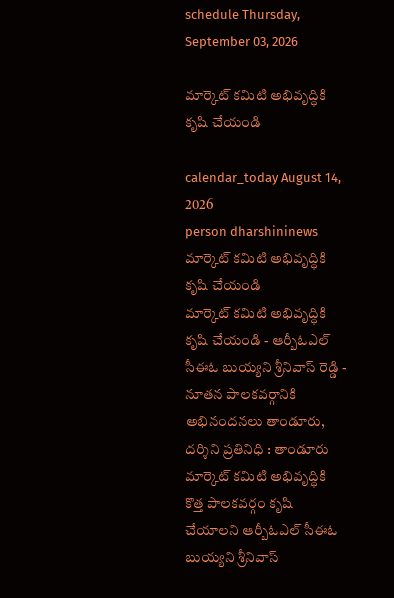schedule Thursday, September 03, 2026

మార్కెట్ కమిటి అభివృద్ధికి కృషి చేయండి

calendar_today August 14, 2026
person dharshininews
మార్కెట్ కమిటి అభివృద్ధికి కృషి చేయండి
మార్కెట్ కమిటి అభివృద్ధికి కృషి చేయండి - ఆర్బీఓఎల్ సీఈఓ బుయ్యని శ్రీనివాస్ రెడ్డి - నూతన పాలకవర్గానికి అభినందనలు తాండూరు, దర్శిని ప్రతినిధి : తాండూరు మార్కెట్ కమిటి అభివృద్ధికి కొత్త పాలకవర్గం కృషి చేయాలని ఆర్బీఓఎల్ సీఈఓ బుయ్యని శ్రీనివాస్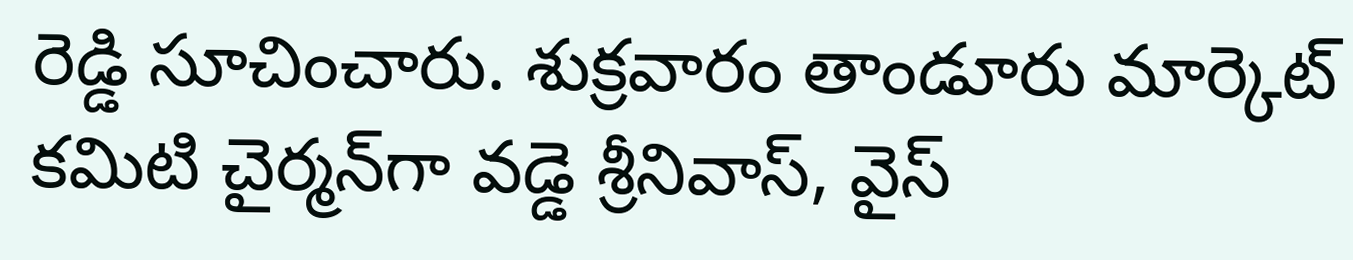రెడ్డి సూచించారు. శుక్రవారం తాండూరు మార్కెట్ కమిటి చైర్మన్‌గా వడ్డె శ్రీనివాస్, వైస్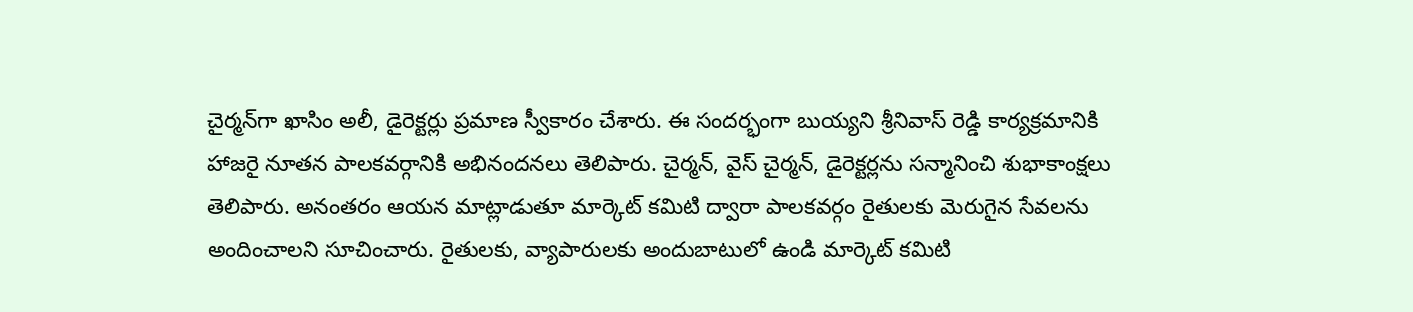చైర్మన్‌గా ఖాసిం అలీ, డైరెక్టర్లు ప్రమాణ స్వీకారం చేశారు. ఈ సందర్భంగా బుయ్యని శ్రీనివాస్ రెడ్డి కార్యక్రమానికి హాజరై నూతన పాలకవర్గానికి అభినందనలు తెలిపారు. చైర్మన్, వైస్ చైర్మన్, డైరెక్టర్లను సన్మానించి శుభాకాంక్షలు తెలిపారు. అనంతరం ఆయన మాట్లాడుతూ మార్కెట్ కమిటి ద్వారా పాలకవర్గం రైతులకు మెరుగైన సేవలను అందించాలని సూచించారు. రైతులకు, వ్యాపారులకు అందుబాటులో ఉండి మార్కెట్ కమిటి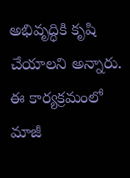అభివృద్ధికి కృషి చేయాలని అన్నారు. ఈ కార్యక్రమంలో మాజీ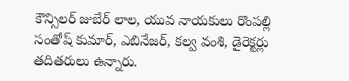కౌన్సిలర్ జుబేర్ లాల, యువ నాయకులు రొంపల్లి సంతోష్‌ కుమార్, ఎబినేజర్, కల్వ వంశి, డైరెక్టర్లు తదితరులు ఉన్నారు.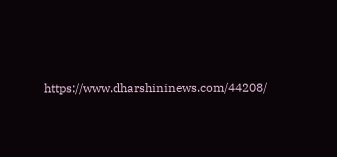https://www.dharshininews.com/44208/